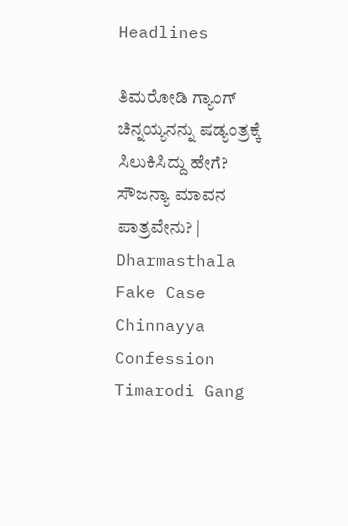Headlines

ತಿಮರೋಡಿ ಗ್ಯಾಂಗ್ ಚಿನ್ನಯ್ಯನನ್ನು ಷಡ್ಯಂತ್ರಕ್ಕೆ ಸಿಲುಕಿಸಿದ್ದು ಹೇಗೆ? ಸೌಜನ್ಯಾ ಮಾವನ ಪಾತ್ರವೇನು? | Dharmasthala Fake Case Chinnayya Confession Timarodi Gang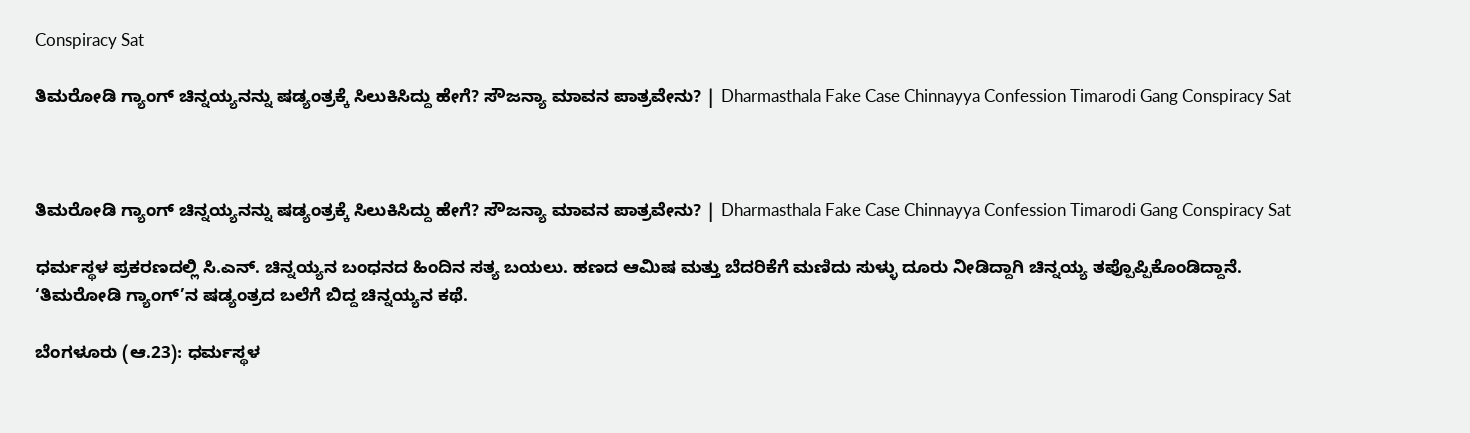Conspiracy Sat

ತಿಮರೋಡಿ ಗ್ಯಾಂಗ್ ಚಿನ್ನಯ್ಯನನ್ನು ಷಡ್ಯಂತ್ರಕ್ಕೆ ಸಿಲುಕಿಸಿದ್ದು ಹೇಗೆ? ಸೌಜನ್ಯಾ ಮಾವನ ಪಾತ್ರವೇನು? | Dharmasthala Fake Case Chinnayya Confession Timarodi Gang Conspiracy Sat



ತಿಮರೋಡಿ ಗ್ಯಾಂಗ್ ಚಿನ್ನಯ್ಯನನ್ನು ಷಡ್ಯಂತ್ರಕ್ಕೆ ಸಿಲುಕಿಸಿದ್ದು ಹೇಗೆ? ಸೌಜನ್ಯಾ ಮಾವನ ಪಾತ್ರವೇನು? | Dharmasthala Fake Case Chinnayya Confession Timarodi Gang Conspiracy Sat

ಧರ್ಮಸ್ಥಳ ಪ್ರಕರಣದಲ್ಲಿ ಸಿ.ಎನ್‌. ಚಿನ್ನಯ್ಯನ ಬಂಧನದ ಹಿಂದಿನ ಸತ್ಯ ಬಯಲು. ಹಣದ ಆಮಿಷ ಮತ್ತು ಬೆದರಿಕೆಗೆ ಮಣಿದು ಸುಳ್ಳು ದೂರು ನೀಡಿದ್ದಾಗಿ ಚಿನ್ನಯ್ಯ ತಪ್ಪೊಪ್ಪಿಕೊಂಡಿದ್ದಾನೆ. ‘ತಿಮರೋಡಿ ಗ್ಯಾಂಗ್’ನ ಷಡ್ಯಂತ್ರದ ಬಲೆಗೆ ಬಿದ್ದ ಚಿನ್ನಯ್ಯನ ಕಥೆ.

ಬೆಂಗಳೂರು (ಆ.23): ಧರ್ಮಸ್ಥಳ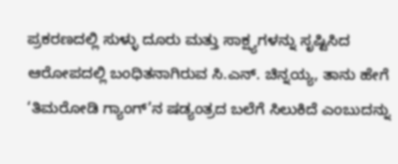ಪ್ರಕರಣದಲ್ಲಿ ಸುಳ್ಳು ದೂರು ಮತ್ತು ಸಾಕ್ಷ್ಯಗಳನ್ನು ಸೃಷ್ಟಿಸಿದ ಆರೋಪದಲ್ಲಿ ಬಂಧಿತನಾಗಿರುವ ಸಿ.ಎನ್. ಚಿನ್ನಯ್ಯ, ತಾನು ಹೇಗೆ ‘ತಿಮರೋಡಿ ಗ್ಯಾಂಗ್’ನ ಷಡ್ಯಂತ್ರದ ಬಲೆಗೆ ಸಿಲುಕಿದೆ ಎಂಬುದನ್ನು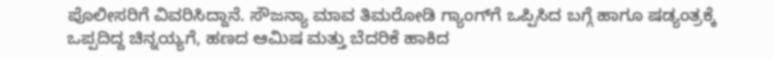ಪೊಲೀಸರಿಗೆ ವಿವರಿಸಿದ್ದಾನೆ. ಸೌಜನ್ಯಾ ಮಾವ ತಿಮರೋಡಿ ಗ್ಯಾಂಗ್‌ಗೆ ಒಪ್ಪಿಸಿದ ಬಗ್ಗೆ ಹಾಗೂ ಷಡ್ಯಂತ್ರಕ್ಕೆ ಒಪ್ಪದಿದ್ದ ಚಿನ್ನಯ್ಯಗೆ, ಹಣದ ಆಮಿಷ ಮತ್ತು ಬೆದರಿಕೆ ಹಾಕಿದ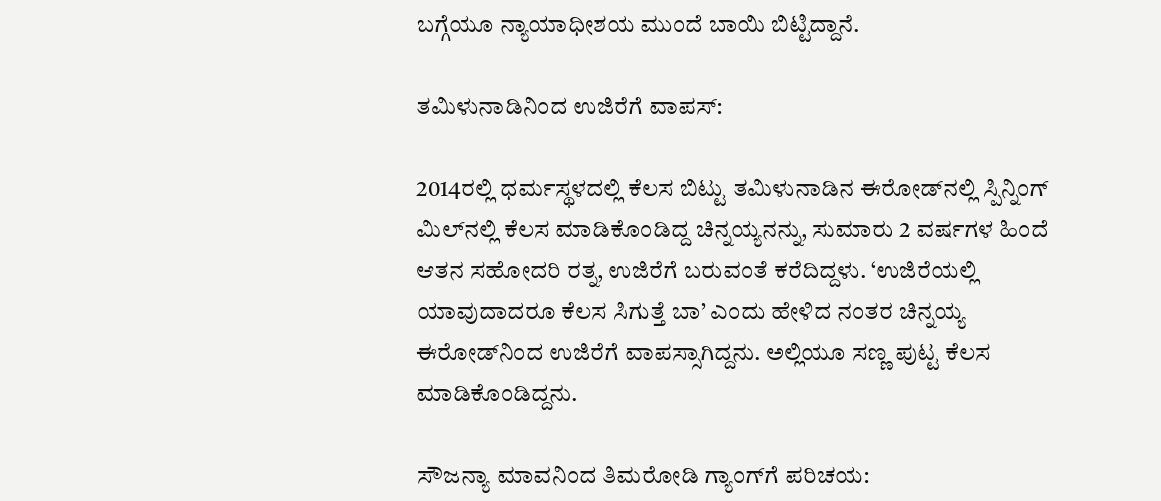ಬಗ್ಗೆಯೂ ನ್ಯಾಯಾಧೀಶಯ ಮುಂದೆ ಬಾಯಿ ಬಿಟ್ಟಿದ್ದಾನೆ.

ತಮಿಳುನಾಡಿನಿಂದ ಉಜಿರೆಗೆ ವಾಪಸ್:

2014ರಲ್ಲಿ ಧರ್ಮಸ್ಥಳದಲ್ಲಿ ಕೆಲಸ ಬಿಟ್ಟು ತಮಿಳುನಾಡಿನ ಈರೋಡ್‌ನಲ್ಲಿ ಸ್ಪಿನ್ನಿಂಗ್ ಮಿಲ್‌ನಲ್ಲಿ ಕೆಲಸ ಮಾಡಿಕೊಂಡಿದ್ದ ಚಿನ್ನಯ್ಯನನ್ನು, ಸುಮಾರು 2 ವರ್ಷಗಳ ಹಿಂದೆ ಆತನ ಸಹೋದರಿ ರತ್ನ, ಉಜಿರೆಗೆ ಬರುವಂತೆ ಕರೆದಿದ್ದಳು. ‘ಉಜಿರೆಯಲ್ಲಿ ಯಾವುದಾದರೂ ಕೆಲಸ ಸಿಗುತ್ತೆ ಬಾ’ ಎಂದು ಹೇಳಿದ ನಂತರ ಚಿನ್ನಯ್ಯ ಈರೋಡ್‌ನಿಂದ ಉಜಿರೆಗೆ ವಾಪಸ್ಸಾಗಿದ್ದನು. ಅಲ್ಲಿಯೂ ಸಣ್ಣ ಪುಟ್ಟ ಕೆಲಸ ಮಾಡಿಕೊಂಡಿದ್ದನು.

ಸೌಜನ್ಯಾ ಮಾವನಿಂದ ತಿಮರೋಡಿ ಗ್ಯಾಂಗ್‌ಗೆ ಪರಿಚಯ: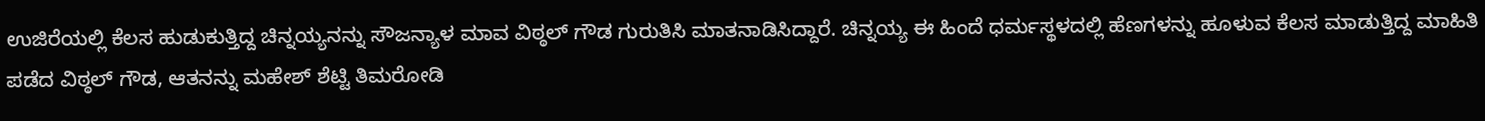ಉಜಿರೆಯಲ್ಲಿ ಕೆಲಸ ಹುಡುಕುತ್ತಿದ್ದ ಚಿನ್ನಯ್ಯನನ್ನು ಸೌಜನ್ಯಾಳ ಮಾವ ವಿಠ್ಠಲ್ ಗೌಡ ಗುರುತಿಸಿ ಮಾತನಾಡಿಸಿದ್ದಾರೆ. ಚಿನ್ನಯ್ಯ ಈ ಹಿಂದೆ ಧರ್ಮಸ್ಥಳದಲ್ಲಿ ಹೆಣಗಳನ್ನು ಹೂಳುವ ಕೆಲಸ ಮಾಡುತ್ತಿದ್ದ ಮಾಹಿತಿ ಪಡೆದ ವಿಠ್ಠಲ್ ಗೌಡ, ಆತನನ್ನು ಮಹೇಶ್ ಶೆಟ್ಟಿ ತಿಮರೋಡಿ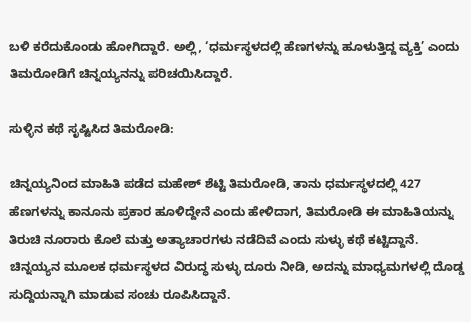ಬಳಿ ಕರೆದುಕೊಂಡು ಹೋಗಿದ್ದಾರೆ. ಅಲ್ಲಿ, ‘ಧರ್ಮಸ್ಥಳದಲ್ಲಿ ಹೆಣಗಳನ್ನು ಹೂಳುತ್ತಿದ್ದ ವ್ಯಕ್ತಿ’ ಎಂದು ತಿಮರೋಡಿಗೆ ಚಿನ್ನಯ್ಯನನ್ನು ಪರಿಚಯಿಸಿದ್ದಾರೆ.

ಸುಳ್ಳಿನ ಕಥೆ ಸೃಷ್ಟಿಸಿದ ತಿಮರೋಡಿ:

ಚಿನ್ನಯ್ಯನಿಂದ ಮಾಹಿತಿ ಪಡೆದ ಮಹೇಶ್ ಶೆಟ್ಟಿ ತಿಮರೋಡಿ, ತಾನು ಧರ್ಮಸ್ಥಳದಲ್ಲಿ 427 ಹೆಣಗಳನ್ನು ಕಾನೂನು ಪ್ರಕಾರ ಹೂಳಿದ್ದೇನೆ ಎಂದು ಹೇಳಿದಾಗ, ತಿಮರೋಡಿ ಈ ಮಾಹಿತಿಯನ್ನು ತಿರುಚಿ ನೂರಾರು ಕೊಲೆ ಮತ್ತು ಅತ್ಯಾಚಾರಗಳು ನಡೆದಿವೆ ಎಂದು ಸುಳ್ಳು ಕಥೆ ಕಟ್ಟಿದ್ದಾನೆ. ಚಿನ್ನಯ್ಯನ ಮೂಲಕ ಧರ್ಮಸ್ಥಳದ ವಿರುದ್ಧ ಸುಳ್ಳು ದೂರು ನೀಡಿ, ಅದನ್ನು ಮಾಧ್ಯಮಗಳಲ್ಲಿ ದೊಡ್ಡ ಸುದ್ದಿಯನ್ನಾಗಿ ಮಾಡುವ ಸಂಚು ರೂಪಿಸಿದ್ದಾನೆ.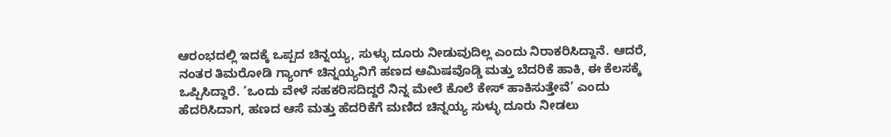ಆರಂಭದಲ್ಲಿ ಇದಕ್ಕೆ ಒಪ್ಪದ ಚಿನ್ನಯ್ಯ, ಸುಳ್ಳು ದೂರು ನೀಡುವುದಿಲ್ಲ ಎಂದು ನಿರಾಕರಿಸಿದ್ದಾನೆ. ಆದರೆ, ನಂತರ ತಿಮರೋಡಿ ಗ್ಯಾಂಗ್ ಚಿನ್ನಯ್ಯನಿಗೆ ಹಣದ ಆಮಿಷವೊಡ್ಡಿ ಮತ್ತು ಬೆದರಿಕೆ ಹಾಕಿ, ಈ ಕೆಲಸಕ್ಕೆ ಒಪ್ಪಿಸಿದ್ದಾರೆ. ‘ಒಂದು ವೇಳೆ ಸಹಕರಿಸದಿದ್ದರೆ ನಿನ್ನ ಮೇಲೆ ಕೊಲೆ ಕೇಸ್ ಹಾಕಿಸುತ್ತೇವೆ’ ಎಂದು ಹೆದರಿಸಿದಾಗ, ಹಣದ ಆಸೆ ಮತ್ತು ಹೆದರಿಕೆಗೆ ಮಣಿದ ಚಿನ್ನಯ್ಯ ಸುಳ್ಳು ದೂರು ನೀಡಲು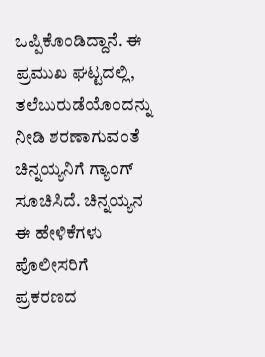ಒಪ್ಪಿಕೊಂಡಿದ್ದಾನೆ. ಈ ಪ್ರಮುಖ ಘಟ್ಟದಲ್ಲಿ, ತಲೆಬುರುಡೆಯೊಂದನ್ನು ನೀಡಿ ಶರಣಾಗುವಂತೆ ಚಿನ್ನಯ್ಯನಿಗೆ ಗ್ಯಾಂಗ್ ಸೂಚಿಸಿದೆ. ಚಿನ್ನಯ್ಯನ ಈ ಹೇಳಿಕೆಗಳು ಪೊಲೀಸರಿಗೆ ಪ್ರಕರಣದ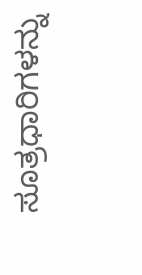ಸೂತ್ರಧಾರಿಗಳನ್ನು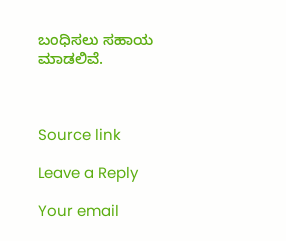ಬಂಧಿಸಲು ಸಹಾಯ ಮಾಡಲಿವೆ.



Source link

Leave a Reply

Your email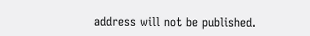address will not be published.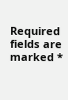Required fields are marked *